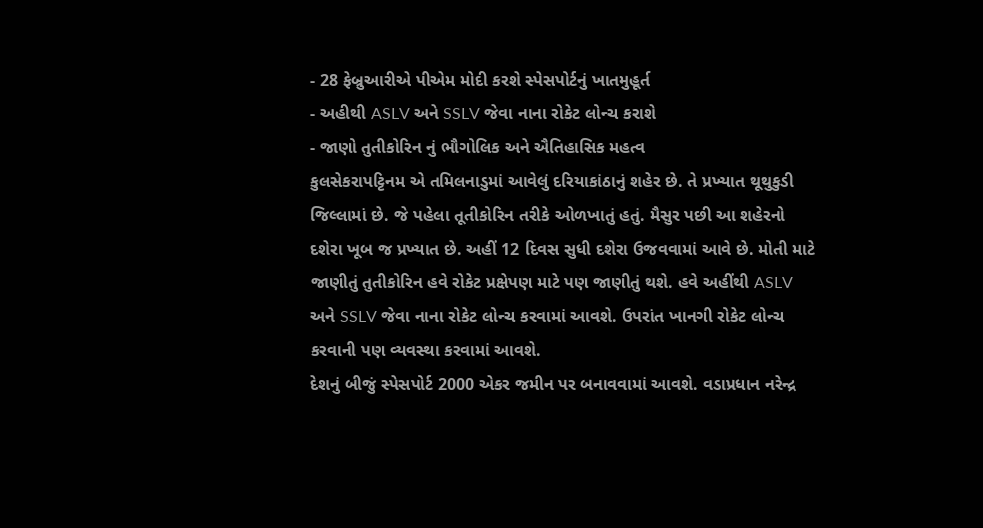- 28 ફેબ્રુઆરીએ પીએમ મોદી કરશે સ્પેસપોર્ટનું ખાતમુહૂર્ત
- અહીથી ASLV અને SSLV જેવા નાના રોકેટ લોન્ચ કરાશે
- જાણો તુતીકોરિન નું ભૌગોલિક અને ઐતિહાસિક મહત્વ
કુલસેકરાપટ્ટિનમ એ તમિલનાડુમાં આવેલું દરિયાકાંઠાનું શહેર છે. તે પ્રખ્યાત થૂથુકુડી જિલ્લામાં છે. જે પહેલા તૂતીકોરિન તરીકે ઓળખાતું હતું. મૈસુર પછી આ શહેરનો દશેરા ખૂબ જ પ્રખ્યાત છે. અહીં 12 દિવસ સુધી દશેરા ઉજવવામાં આવે છે. મોતી માટે જાણીતું તુતીકોરિન હવે રોકેટ પ્રક્ષેપણ માટે પણ જાણીતું થશે. હવે અહીંથી ASLV અને SSLV જેવા નાના રોકેટ લોન્ચ કરવામાં આવશે. ઉપરાંત ખાનગી રોકેટ લોન્ચ કરવાની પણ વ્યવસ્થા કરવામાં આવશે.
દેશનું બીજું સ્પેસપોર્ટ 2000 એકર જમીન પર બનાવવામાં આવશે. વડાપ્રધાન નરેન્દ્ર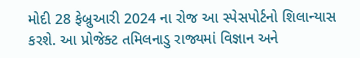મોદી 28 ફેબ્રુઆરી 2024 ના રોજ આ સ્પેસપોર્ટનો શિલાન્યાસ કરશે. આ પ્રોજેક્ટ તમિલનાડુ રાજ્યમાં વિજ્ઞાન અને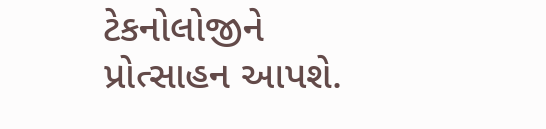ટેકનોલોજીને પ્રોત્સાહન આપશે.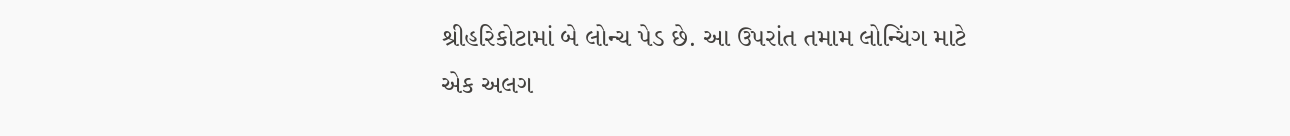શ્રીહરિકોટામાં બે લોન્ચ પેડ છે. આ ઉપરાંત તમામ લોન્ચિંગ માટે એક અલગ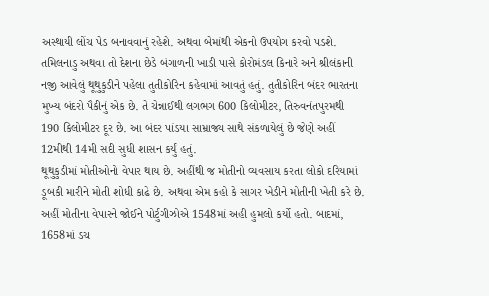અસ્થાયી લોંચ પેડ બનાવવાનું રહેશે. અથવા બેમાંથી એકનો ઉપયોગ કરવો પડશે.
તમિલનાડુ અથવા તો દેશના છેડે બંગાળની ખાડી પાસે કોરોમંડલ કિનારે અને શ્રીલંકાની નજી આવેલું થૂથુકુડીને પહેલા તુતીકોરિન કહેવામાં આવતું હતું. તુતીકોરિન બંદર ભારતના મુખ્ય બંદરો પૈકીનું એક છે. તે ચેન્નાઈથી લગભગ 600 કિલોમીટર, તિરુવનંતપુરમથી 190 કિલોમીટર દૂર છે. આ બંદર પાંડયા સામ્રાજ્ય સાથે સંકળાયેલું છે જેણે અહીં 12મીથી 14મી સદી સુધી શાસન કર્યું હતું.
થૂથુકુડીમાં મોતીઓનો વેપાર થાય છે. અહીંથી જ મોતીનો વ્યવસાય કરતા લોકો દરિયામાં ડૂબકી મારીને મોતી શોધી કાઢે છે. અથવા એમ કહો કે સાગર ખેડીને મોતીની ખેતી કરે છે. અહીં મોતીના વેપારને જોઈને પોર્ટુગીઝોએ 1548માં અહી હુમલો કર્યો હતો. બાદમાં, 1658માં ડચ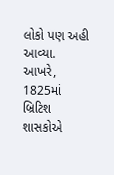લોકો પણ અહી આવ્યા.
આખરે, 1825માં બ્રિટિશ શાસકોએ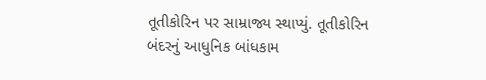તૂતીકોરિન પર સામ્રાજ્ય સ્થાપ્યું. તૂતીકોરિન બંદરનું આધુનિક બાંધકામ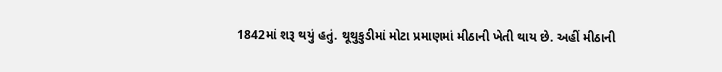1842માં શરૂ થયું હતું. થૂથુકુડીમાં મોટા પ્રમાણમાં મીઠાની ખેતી થાય છે. અહીં મીઠાની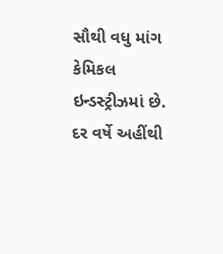સૌથી વધુ માંગ કેમિકલ ઇન્ડસ્ટ્રીઝમાં છે. દર વર્ષે અહીંથી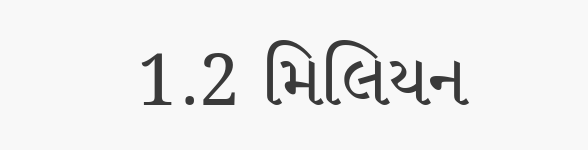1.2 મિલિયન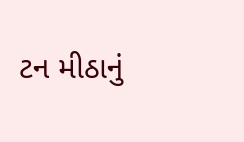ટન મીઠાનું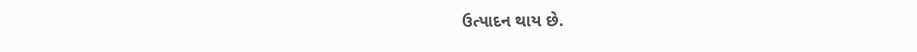ઉત્પાદન થાય છે.